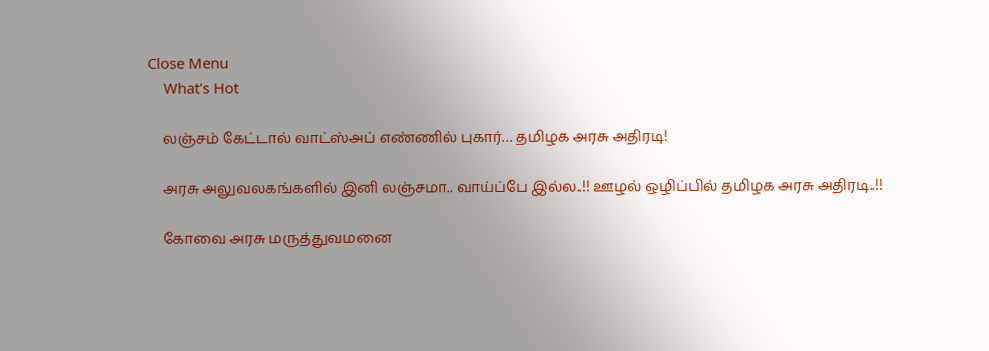Close Menu
    What's Hot

    லஞ்சம் கேட்டால் வாட்ஸ்அப் எண்ணில் புகார்… தமிழக அரசு அதிரடி!

    அரசு அலுவலகங்களில் இனி லஞ்சமா.. வாய்ப்பே இல்ல..!! ஊழல் ஒழிப்பில் தமிழக அரசு அதிரடி..!!

    கோவை அரசு மருத்துவமனை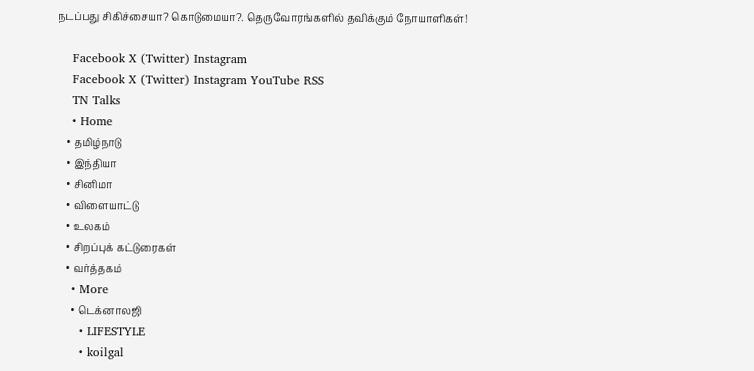நடப்பது சிகிச்சையா? கொடுமையா?. தெருவோரங்களில் தவிக்கும் நோயாளிகள்!

    Facebook X (Twitter) Instagram
    Facebook X (Twitter) Instagram YouTube RSS
    TN Talks
    • Home
    • தமிழ்நாடு
    • இந்தியா
    • சினிமா
    • விளையாட்டு
    • உலகம்
    • சிறப்புக் கட்டுரைகள்
    • வர்த்தகம்
    • More
      • டெக்னாலஜி
      • LIFESTYLE
      • koilgal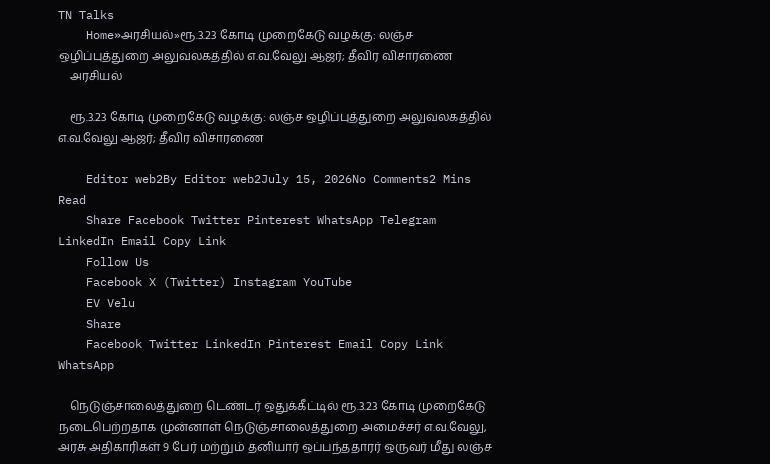TN Talks
    Home»அரசியல்»ரூ.3.23 கோடி முறைகேடு வழக்கு: லஞ்ச ஒழிப்புத்துறை அலுவலகத்தில் எ.வ.வேலு ஆஜர்; தீவிர விசாரணை
    அரசியல்

    ரூ.3.23 கோடி முறைகேடு வழக்கு: லஞ்ச ஒழிப்புத்துறை அலுவலகத்தில் எ.வ.வேலு ஆஜர்; தீவிர விசாரணை

    Editor web2By Editor web2July 15, 2026No Comments2 Mins Read
    Share Facebook Twitter Pinterest WhatsApp Telegram LinkedIn Email Copy Link
    Follow Us
    Facebook X (Twitter) Instagram YouTube
    EV Velu
    Share
    Facebook Twitter LinkedIn Pinterest Email Copy Link WhatsApp

    நெடுஞ்சாலைத்துறை டெண்டர் ஒதுக்கீட்டில் ரூ.3.23 கோடி முறைகேடு நடைபெற்றதாக முன்னாள் நெடுஞ்சாலைத்துறை அமைச்சர் எ.வ.வேலு, அரசு அதிகாரிகள் 9 பேர் மற்றும் தனியார் ஒப்பந்ததாரர் ஒருவர் மீது லஞ்ச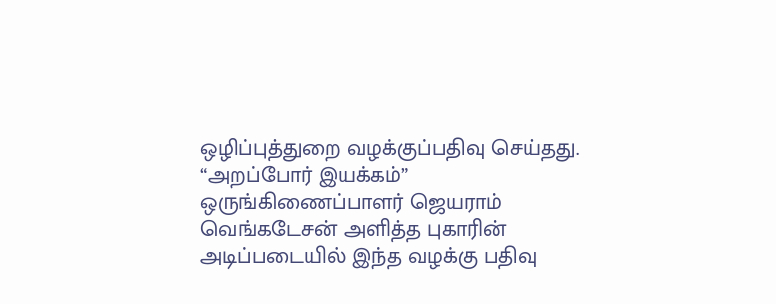ஒழிப்புத்துறை வழக்குப்பதிவு செய்தது. “அறப்போர் இயக்கம்” ஒருங்கிணைப்பாளர் ஜெயராம் வெங்கடேசன் அளித்த புகாரின் அடிப்படையில் இந்த வழக்கு பதிவு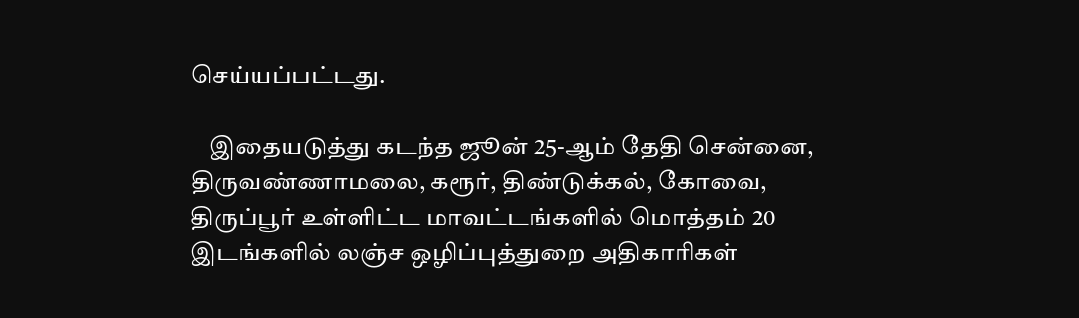செய்யப்பட்டது.

    இதையடுத்து கடந்த ஜூன் 25-ஆம் தேதி சென்னை, திருவண்ணாமலை, கரூர், திண்டுக்கல், கோவை, திருப்பூர் உள்ளிட்ட மாவட்டங்களில் மொத்தம் 20 இடங்களில் லஞ்ச ஒழிப்புத்துறை அதிகாரிகள்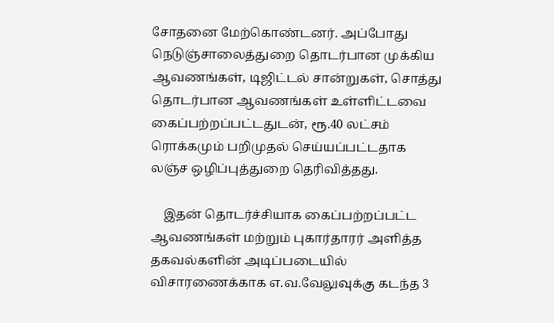சோதனை மேற்கொண்டனர். அப்போது நெடுஞ்சாலைத்துறை தொடர்பான முக்கிய ஆவணங்கள், டிஜிட்டல் சான்றுகள், சொத்து தொடர்பான ஆவணங்கள் உள்ளிட்டவை கைப்பற்றப்பட்டதுடன், ரூ.40 லட்சம் ரொக்கமும் பறிமுதல் செய்யப்பட்டதாக லஞ்ச ஒழிப்புத்துறை தெரிவித்தது.

    இதன் தொடர்ச்சியாக கைப்பற்றப்பட்ட ஆவணங்கள் மற்றும் புகார்தாரர் அளித்த தகவல்களின் அடிப்படையில் விசாரணைக்காக எ.வ.வேலுவுக்கு கடந்த 3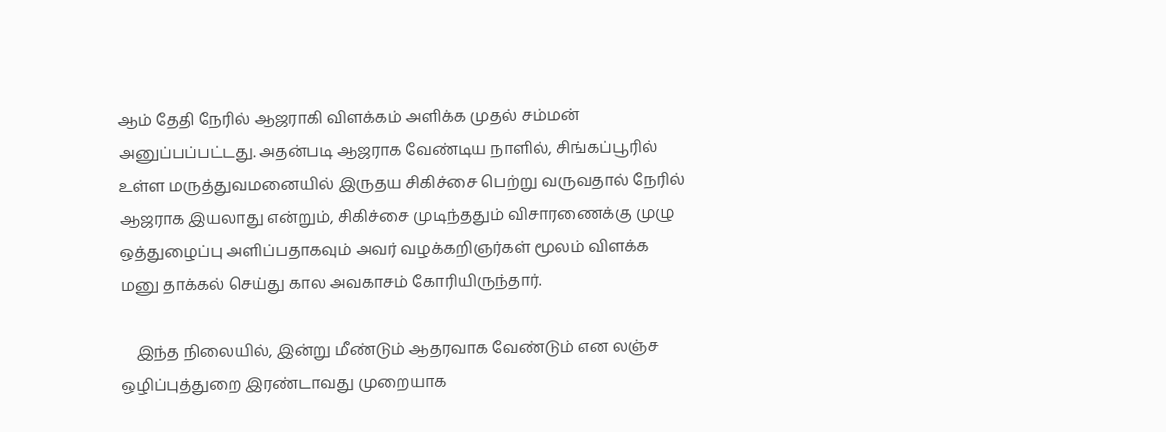ஆம் தேதி நேரில் ஆஜராகி விளக்கம் அளிக்க முதல் சம்மன் அனுப்பப்பட்டது. அதன்படி ஆஜராக வேண்டிய நாளில், சிங்கப்பூரில் உள்ள மருத்துவமனையில் இருதய சிகிச்சை பெற்று வருவதால் நேரில் ஆஜராக இயலாது என்றும், சிகிச்சை முடிந்ததும் விசாரணைக்கு முழு ஒத்துழைப்பு அளிப்பதாகவும் அவர் வழக்கறிஞர்கள் மூலம் விளக்க மனு தாக்கல் செய்து கால அவகாசம் கோரியிருந்தார்.

    இந்த நிலையில், இன்று மீண்டும் ஆதரவாக வேண்டும் என லஞ்ச ஒழிப்புத்துறை இரண்டாவது முறையாக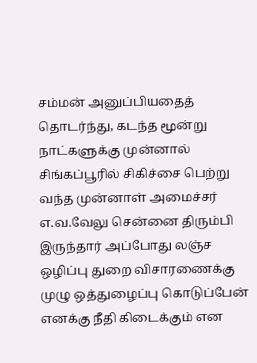சம்மன் அனுப்பியதைத் தொடர்ந்து, கடந்த மூன்று நாட்களுக்கு முன்னால் சிங்கப்பூரில் சிகிச்சை பெற்று வந்த முன்னாள் அமைச்சர் எ.வ.வேலு சென்னை திரும்பி இருந்தார் அப்போது லஞ்ச ஒழிப்பு துறை விசாரணைக்கு முழு ஒத்துழைப்பு கொடுப்பேன் எனக்கு நீதி கிடைக்கும் என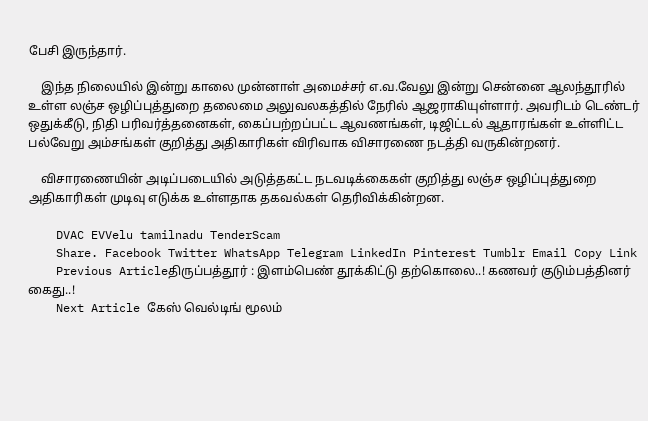பேசி இருந்தார்.

    இந்த நிலையில் இன்று காலை முன்னாள் அமைச்சர் எ.வ.வேலு இன்று சென்னை ஆலந்தூரில் உள்ள லஞ்ச ஒழிப்புத்துறை தலைமை அலுவலகத்தில் நேரில் ஆஜராகியுள்ளார். அவரிடம் டெண்டர் ஒதுக்கீடு, நிதி பரிவர்த்தனைகள், கைப்பற்றப்பட்ட ஆவணங்கள், டிஜிட்டல் ஆதாரங்கள் உள்ளிட்ட பல்வேறு அம்சங்கள் குறித்து அதிகாரிகள் விரிவாக விசாரணை நடத்தி வருகின்றனர்.

    விசாரணையின் அடிப்படையில் அடுத்தகட்ட நடவடிக்கைகள் குறித்து லஞ்ச ஒழிப்புத்துறை அதிகாரிகள் முடிவு எடுக்க உள்ளதாக தகவல்கள் தெரிவிக்கின்றன.

    DVAC EVVelu tamilnadu TenderScam
    Share. Facebook Twitter WhatsApp Telegram LinkedIn Pinterest Tumblr Email Copy Link
    Previous Articleதிருப்பத்தூர் : இளம்பெண் தூக்கிட்டு தற்கொலை..! கணவர் குடும்பத்தினர் கைது..!
    Next Article கேஸ் வெல்டிங் மூலம்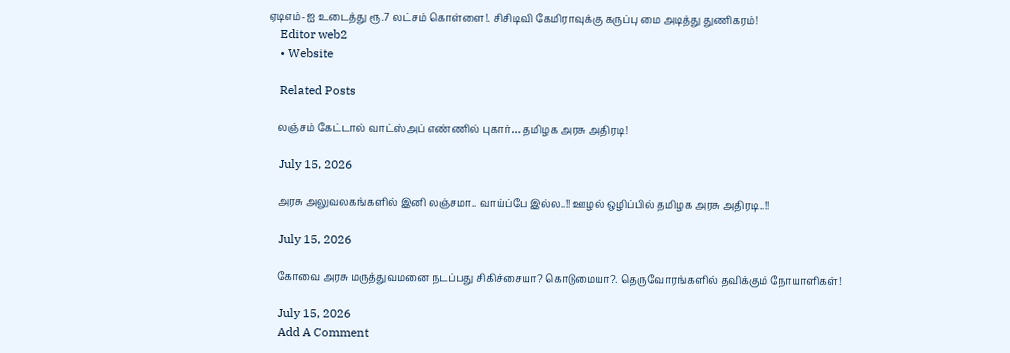ஏடிஎம்-ஐ உடைத்து ரூ.7 லட்சம் கொள்ளை!. சிசிடிவி கேமிராவுக்கு கருப்பு மை அடித்து துணிகரம்!
    Editor web2
    • Website

    Related Posts

    லஞ்சம் கேட்டால் வாட்ஸ்அப் எண்ணில் புகார்… தமிழக அரசு அதிரடி!

    July 15, 2026

    அரசு அலுவலகங்களில் இனி லஞ்சமா.. வாய்ப்பே இல்ல..!! ஊழல் ஒழிப்பில் தமிழக அரசு அதிரடி..!!

    July 15, 2026

    கோவை அரசு மருத்துவமனை நடப்பது சிகிச்சையா? கொடுமையா?. தெருவோரங்களில் தவிக்கும் நோயாளிகள்!

    July 15, 2026
    Add A Comment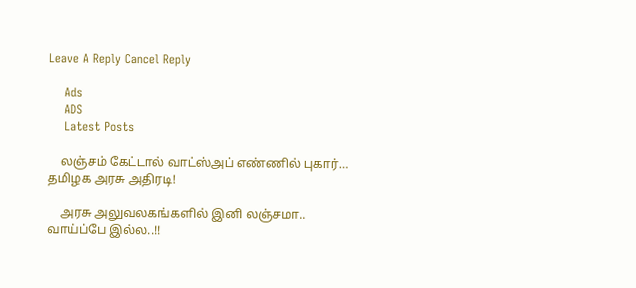Leave A Reply Cancel Reply

    Ads
    ADS
    Latest Posts

    லஞ்சம் கேட்டால் வாட்ஸ்அப் எண்ணில் புகார்… தமிழக அரசு அதிரடி!

    அரசு அலுவலகங்களில் இனி லஞ்சமா.. வாய்ப்பே இல்ல..!!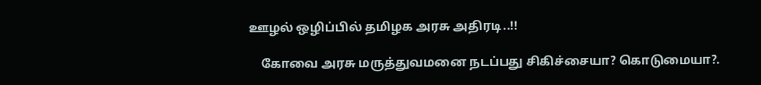ஊழல் ஒழிப்பில் தமிழக அரசு அதிரடி..!!

    கோவை அரசு மருத்துவமனை நடப்பது சிகிச்சையா? கொடுமையா?.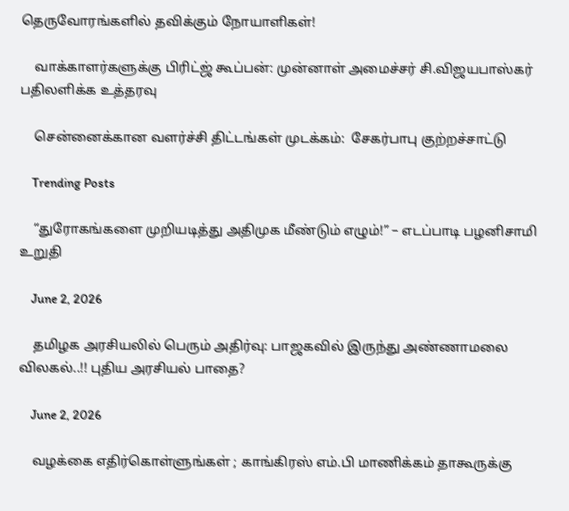தெருவோரங்களில் தவிக்கும் நோயாளிகள்!

    வாக்காளர்களுக்கு பிரிட்ஜ் கூப்பன்: முன்னாள் அமைச்சர் சி.விஜயபாஸ்கர் பதிலளிக்க உத்தரவு

    சென்னைக்கான வளர்ச்சி திட்டங்கள் முடக்கம்:  சேகர்பாபு குற்றச்சாட்டு

    Trending Posts

    “துரோகங்களை முறியடித்து அதிமுக மீண்டும் எழும்!” – எடப்பாடி பழனிசாமி  உறுதி

    June 2, 2026

    தமிழக அரசியலில் பெரும் அதிர்வு: பாஜகவில் இருந்து அண்ணாமலை விலகல்..!! புதிய அரசியல் பாதை?

    June 2, 2026

    வழக்கை எதிர்கொள்ளுங்கள் ; காங்கிரஸ் எம்.பி மாணிக்கம் தாகூருக்கு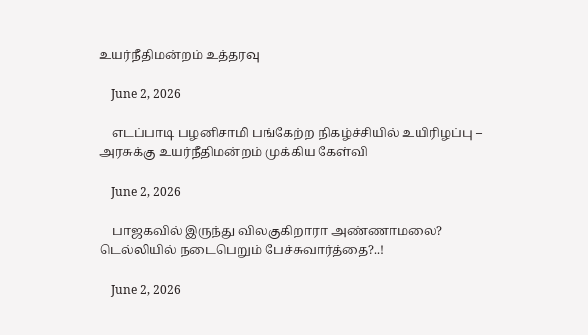உயர்நீதிமன்றம் உத்தரவு

    June 2, 2026

    எடப்பாடி பழனிசாமி பங்கேற்ற நிகழ்ச்சியில் உயிரிழப்பு – அரசுக்கு உயர்நீதிமன்றம் முக்கிய கேள்வி

    June 2, 2026

    பாஜகவில் இருந்து விலகுகிறாரா அண்ணாமலை? டெல்லியில் நடைபெறும் பேச்சுவார்த்தை?..!

    June 2, 2026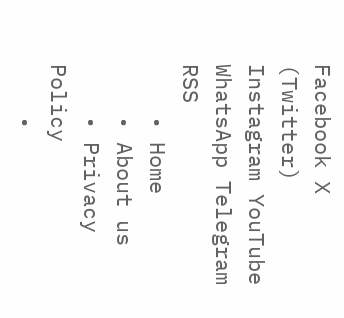Facebook X (Twitter) Instagram YouTube WhatsApp Telegram RSS
    • Home
    • About us
    • Privacy Policy
    •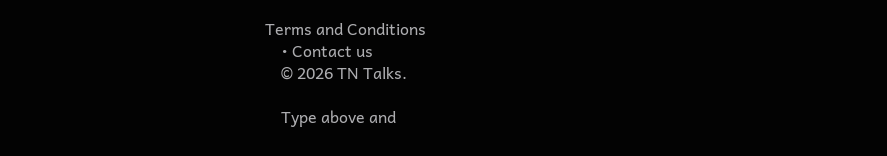Terms and Conditions
    • Contact us
    © 2026 TN Talks.

    Type above and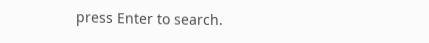press Enter to search.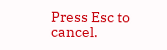Press Esc to cancel.